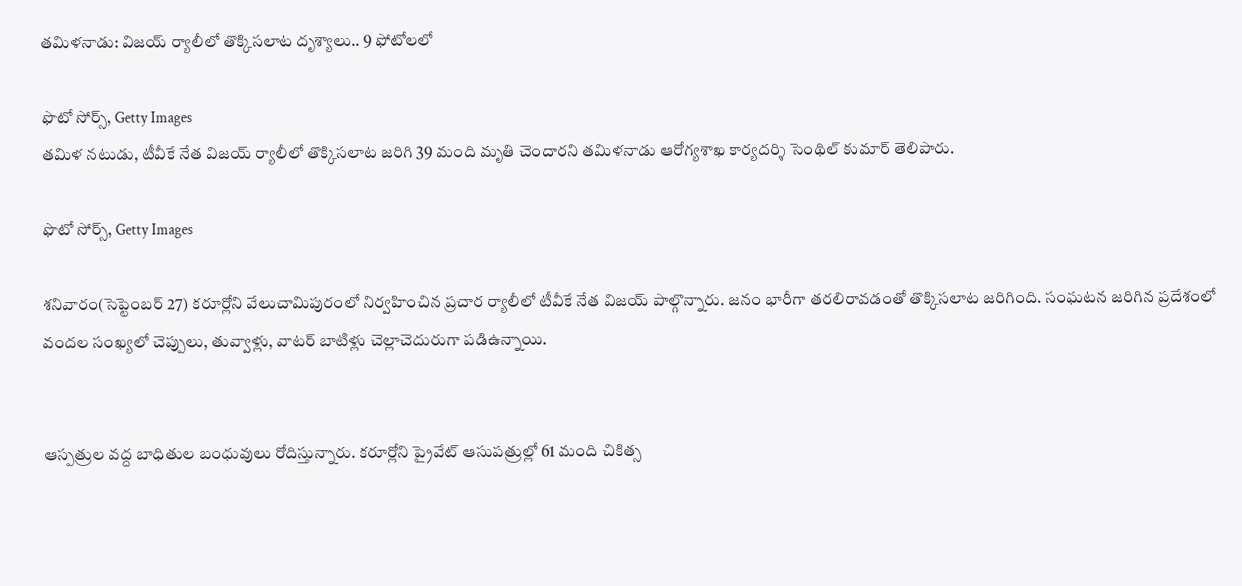తమిళనాడు: విజయ్ ర్యాలీలో తొక్కిసలాట దృశ్యాలు.. 9 ఫోటోలలో

ఫొటో సోర్స్, Getty Images
తమిళ నటుడు, టీవీకే నేత విజయ్ ర్యాలీలో తొక్కిసలాట జరిగి 39 మంది మృతి చెందారని తమిళనాడు ఆరోగ్యశాఖ కార్యదర్శి సెంథిల్ కుమార్ తెలిపారు.

ఫొటో సోర్స్, Getty Images

శనివారం(సెప్టెంబర్ 27) కరూర్లోని వేలుచామిపురంలో నిర్వహించిన ప్రచార ర్యాలీలో టీవీకే నేత విజయ్ పాల్గొన్నారు. జనం భారీగా తరలిరావడంతో తొక్కిసలాట జరిగింది. సంఘటన జరిగిన ప్రదేశంలో వందల సంఖ్యలో చెప్పులు, తువ్వాళ్లు, వాటర్ బాటిళ్లు చెల్లాచెదురుగా పడిఉన్నాయి.


ఆస్పత్రుల వద్ద బాధితుల బంధువులు రోదిస్తున్నారు. కరూర్లోని ప్రైవేట్ ఆసుపత్రుల్లో 61 మంది చికిత్స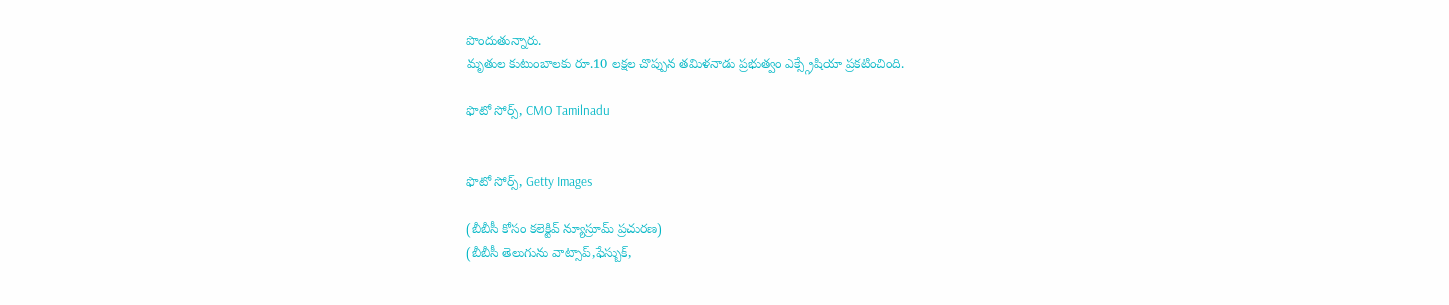పొందుతున్నారు.
మృతుల కుటుంబాలకు రూ.10 లక్షల చొప్పున తమిళనాడు ప్రభుత్వం ఎక్స్గ్రేషియా ప్రకటించింది.

ఫొటో సోర్స్, CMO Tamilnadu


ఫొటో సోర్స్, Getty Images

(బీబీసీ కోసం కలెక్టివ్ న్యూస్రూమ్ ప్రచురణ)
(బీబీసీ తెలుగును వాట్సాప్,ఫేస్బుక్,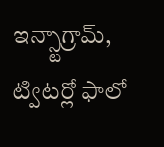ఇన్స్టాగ్రామ్, ట్విటర్లో ఫాలో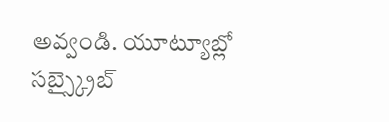అవ్వండి. యూట్యూబ్లో సబ్స్క్రైబ్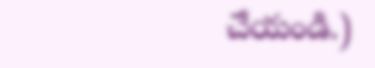చేయండి.)